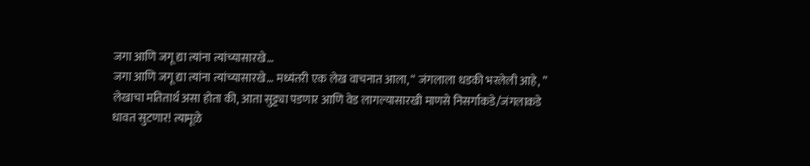जगा आणि जगू द्या त्यांना त्यांच्यासारखे…
जगा आणि जगू द्या त्यांना त्यांच्यासारखे… मध्यंतरी एक लेख वाचनात आला, “ जंगलाला धडकी भरलेली आहे, ” लेखाचा मतितार्थ असा होता की, आता सुट्ट्या पडणार आणि वेड लागल्यासारखी माणसे निसर्गाकडे/जंगलाकडे धावत सुटणार! त्यामूळे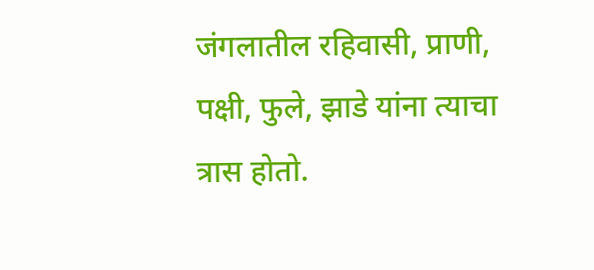जंगलातील रहिवासी, प्राणी, पक्षी, फुले, झाडे यांना त्याचा त्रास होतो.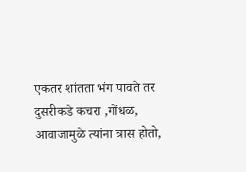एकतर शांतता भंग पावते तर दुसरीकडे कचरा ,गोंधळ, आवाजामुळे त्यांना त्रास होतो,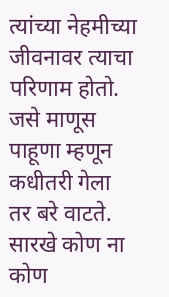त्यांच्या नेहमीच्या जीवनावर त्याचा परिणाम होतो. जसे माणूस पाहूणा म्हणून कधीतरी गेला तर बरे वाटते. सारखे कोण ना कोण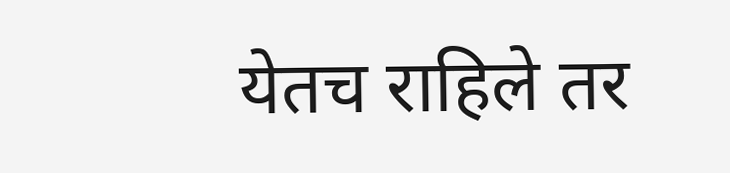येतच राहिले तर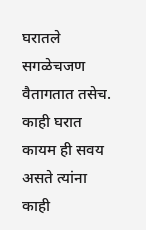घरातले सगळेचजण वैतागतात तसेच. काही घरात कायम ही सवय असते त्यांना काही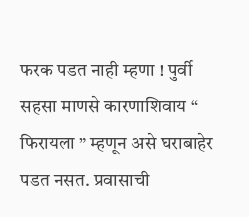फरक पडत नाही म्हणा ! पुर्वी सहसा माणसे कारणाशिवाय “ फिरायला ” म्हणून असे घराबाहेर पडत नसत. प्रवासाची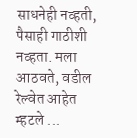साधनेही नव्हती, पैसाही गाठीशी नव्हता. मला आठवते, वडील रेल्वेत आहेत म्हटले ...